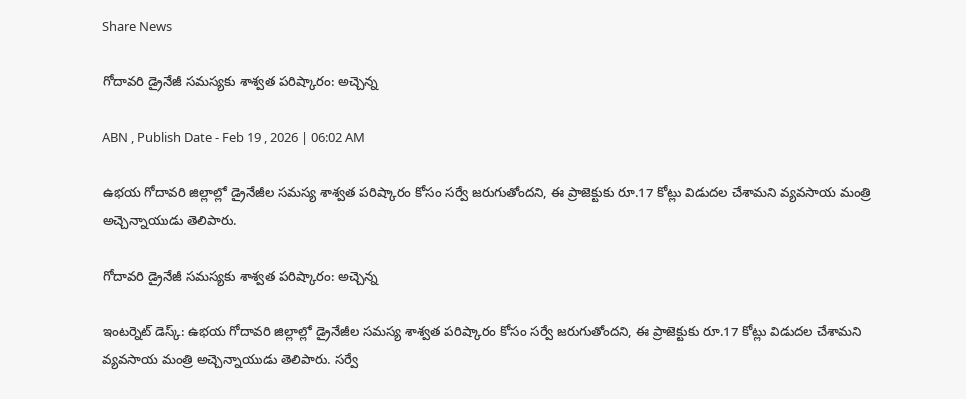Share News

గోదావరి డ్రైనేజీ సమస్యకు శాశ్వత పరిష్కారం: అచ్చెన్న

ABN , Publish Date - Feb 19 , 2026 | 06:02 AM

ఉభయ గోదావరి జిల్లాల్లో డ్రైనేజీల సమస్య శాశ్వత పరిష్కారం కోసం సర్వే జరుగుతోందని, ఈ ప్రాజెక్టుకు రూ.17 కోట్లు విడుదల చేశామని వ్యవసాయ మంత్రి అచ్చెన్నాయుడు తెలిపారు.

గోదావరి డ్రైనేజీ సమస్యకు శాశ్వత పరిష్కారం: అచ్చెన్న

ఇంటర్నెట్ డెస్క్: ఉభయ గోదావరి జిల్లాల్లో డ్రైనేజీల సమస్య శాశ్వత పరిష్కారం కోసం సర్వే జరుగుతోందని, ఈ ప్రాజెక్టుకు రూ.17 కోట్లు విడుదల చేశామని వ్యవసాయ మంత్రి అచ్చెన్నాయుడు తెలిపారు. సర్వే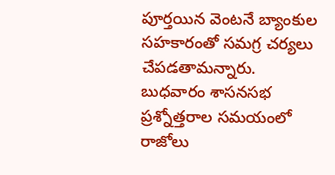పూర్తయిన వెంటనే బ్యాంకుల సహకారంతో సమగ్ర చర్యలు చేపడతామన్నారు. బుధవారం శాసనసభ ప్రశ్నోత్తరాల సమయంలో రాజోలు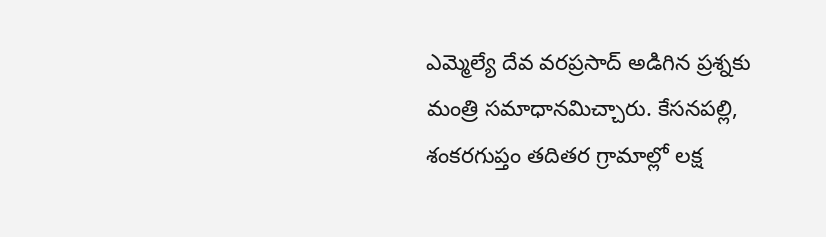ఎమ్మెల్యే దేవ వరప్రసాద్‌ అడిగిన ప్రశ్నకు మంత్రి సమాధానమిచ్చారు. కేసనపల్లి, శంకరగుప్తం తదితర గ్రామాల్లో లక్ష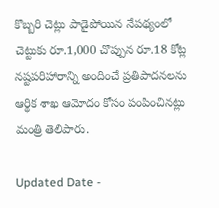కొబ్బరి చెట్లు పాడైపోయిన నేపథ్యంలో చెట్టుకు రూ.1,000 చొప్పున రూ.18 కోట్ల నష్టపరిహారాన్ని అందించే ప్రతిపాదనలను ఆర్థిక శాఖ ఆమోదం కోసం పంపించినట్లు మంత్రి తెలిపారు.

Updated Date -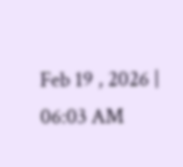Feb 19 , 2026 | 06:03 AM